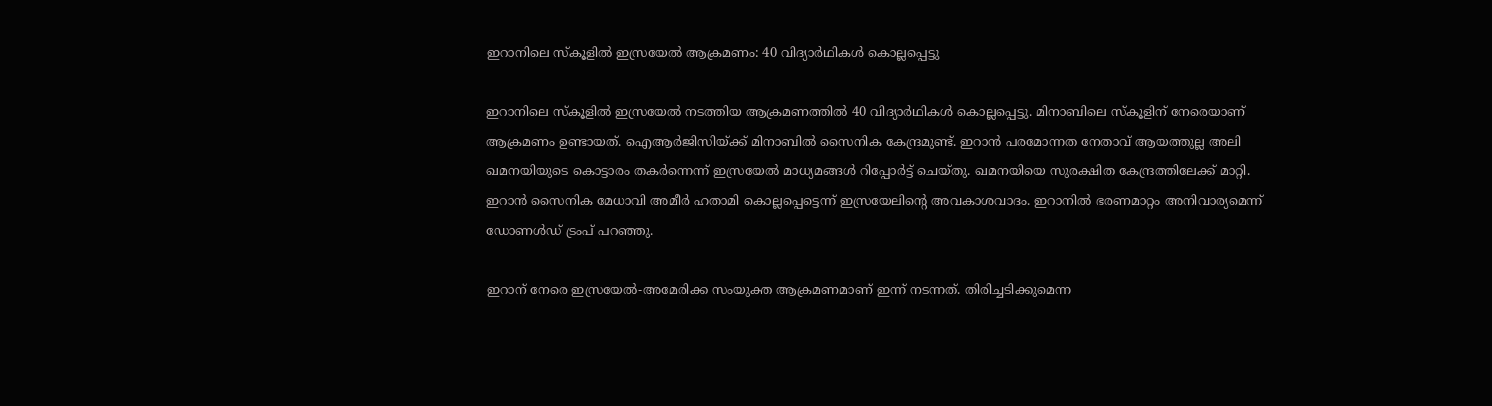ഇറാനിലെ സ്കൂളിൽ ഇസ്രയേൽ ആക്രമണം: 40 വിദ്യാർഥികൾ കൊല്ലപ്പെട്ടു

ഇറാനിലെ സ്കൂളിൽ ഇസ്രയേൽ നടത്തിയ ആക്രമണത്തിൽ 40 വിദ്യാർഥികൾ കൊല്ലപ്പെട്ടു. മിനാബിലെ സ്കൂളിന് നേരെയാണ് ആക്രമണം ഉണ്ടായത്. ഐആർജിസി‌യ്ക്ക് മിനാബിൽ സൈനിക കേന്ദ്രമുണ്ട്. ഇറാൻ പരമോന്നത നേതാവ് ആയത്തുല്ല അലി ഖമനയിയുടെ കൊട്ടാരം തകർന്നെന്ന് ഇസ്രയേൽ മാധ്യമങ്ങൾ റിപ്പോർട്ട് ചെയ്തു. ഖമനയിയെ സുരക്ഷിത കേന്ദ്രത്തിലേക്ക് മാറ്റി. ഇറാൻ സൈനിക മേധാവി അമീർ ഹതാമി കൊല്ലപ്പെട്ടെന്ന് ഇസ്രയേലിന്റെ അവകാശവാദം. ഇറാനിൽ ഭരണമാറ്റം അനിവാര്യമെന്ന് ഡോണൾഡ് ട്രംപ് പറഞ്ഞു.

ഇറാന് നേരെ ഇസ്രയേൽ-അമേരിക്ക സംയുക്ത ആക്രമണമാണ് ഇന്ന് നടന്നത്. തിരിച്ചടിക്കുമെന്ന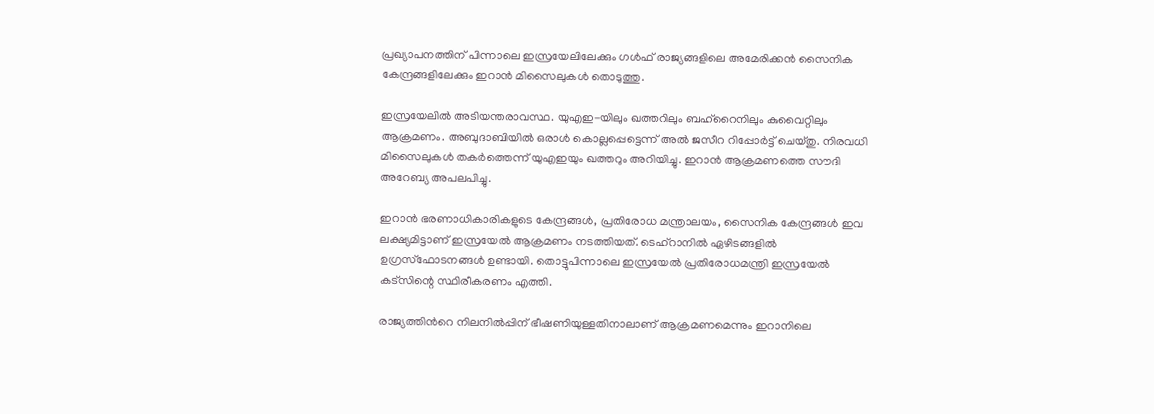പ്രഖ്യാപനത്തിന് പിന്നാലെ ഇസ്രയേലിലേക്കും ഗൾഫ് രാജ്യങ്ങളിലെ അമേരിക്കൻ സൈനിക കേന്ദ്രങ്ങളിലേക്കും ഇറാൻ മിസൈലുകൾ തൊടുത്തു.

ഇസ്രയേലിൽ അടിയന്തരാവസ്ഥ. യുഎഇ-യിലും ഖത്തറിലും ബഹ്റൈനിലും കുവൈറ്റിലും ആക്രമണം. അബുദാബിയിൽ ഒരാൾ കൊല്ലപ്പെട്ടെന്ന് അൽ ജസീറ റിപ്പോർട്ട് ചെയ്തു. നിരവധി മിസൈലുകൾ തകർത്തെന്ന് യുഎഇയും ഖത്തറും അറിയിച്ചു. ഇറാൻ ആക്രമണത്തെ സൗദി അറേബ്യ അപലപിച്ചു.

ഇറാൻ ഭരണാധികാരികളുടെ കേന്ദ്രങ്ങൾ, പ്രതിരോധ മന്ത്രാലയം, സൈനിക കേന്ദ്രങ്ങൾ ഇവ ലക്ഷ്യമിട്ടാണ് ഇസ്രയേൽ ആക്രമണം നടത്തിയത്. ടെഹ്റാനിൽ ഏഴിടങ്ങളിൽ ഉഗ്രസ്ഫോടനങ്ങൾ ഉണ്ടായി. തൊട്ടുപിന്നാലെ ഇസ്രയേൽ പ്രതിരോധമന്ത്രി ഇസ്രയേൽ കട്സിന്റെ സ്ഥിരീകരണം എത്തി.

രാജ്യത്തിൻറെ നിലനിൽപ്പിന് ഭീഷണിയുള്ളതിനാലാണ് ആക്രമണമെന്നും ഇറാനിലെ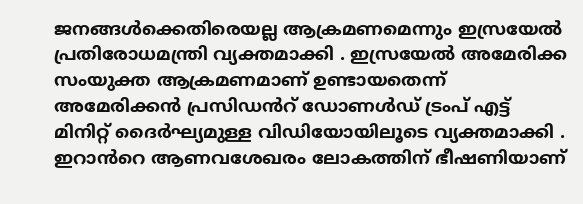ജനങ്ങൾക്കെതിരെയല്ല ആക്രമണമെന്നും ഇസ്രയേൽ പ്രതിരോധമന്ത്രി വ്യക്തമാക്കി . ഇസ്രയേൽ അമേരിക്ക സംയുക്ത ആക്രമണമാണ് ഉണ്ടായതെന്ന് അമേരിക്കൻ പ്രസിഡൻറ് ഡോണൾഡ് ട്രംപ് എട്ട് മിനിറ്റ് ദൈർഘ്യമുള്ള വിഡിയോയിലൂടെ വ്യക്തമാക്കി . ഇറാൻറെ ആണവശേഖരം ലോകത്തിന് ഭീഷണിയാണ്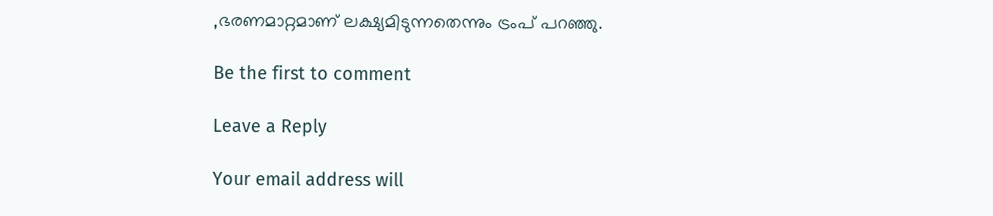,ഭരണമാറ്റമാണ് ലക്ഷ്യമിടുന്നതെന്നും ട്രംപ് പറഞ്ഞു.

Be the first to comment

Leave a Reply

Your email address will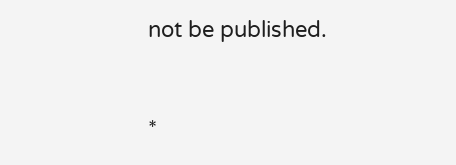not be published.


*